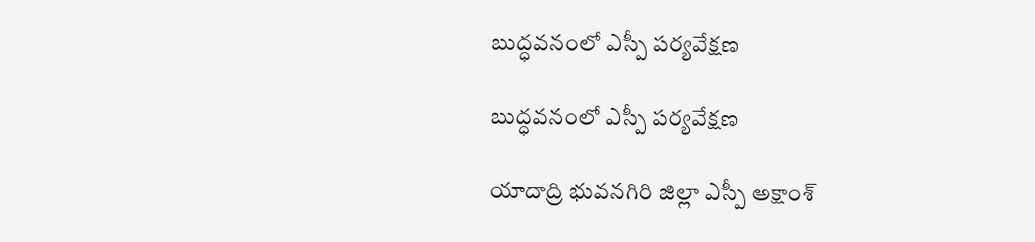బుద్ధవనంలో ఎస్పీ పర్యవేక్షణ

బుద్ధవనంలో ఎస్పీ పర్యవేక్షణ

యాదాద్రి భువనగిరి జిల్లా ఎస్పీ అక్షాంశ్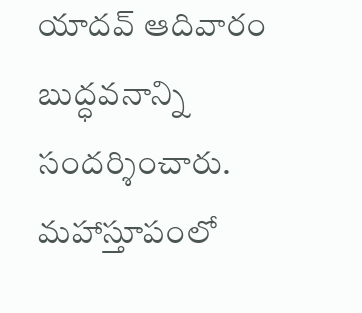యాదవ్ ఆదివారం బుద్ధవనాన్ని సందర్శించారు. మహాస్తూపంలో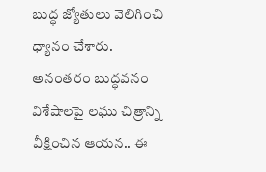బుద్ధ జ్యోతులు వెలిగించి ధ్యానం చేశారు. అనంతరం బుద్ధవనం విశేషాలపై లఘు చిత్రాన్ని వీక్షించిన ఆయన.. ఈ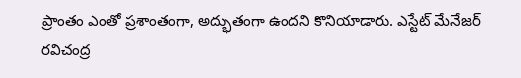ప్రాంతం ఎంతో ప్రశాంతంగా, అద్భుతంగా ఉందని కొనియాడారు. ఎస్టేట్ మేనేజర్ రవిచంద్ర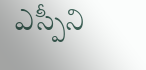ఎస్పీని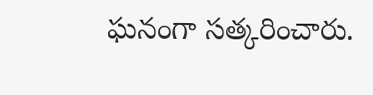ఘనంగా సత్కరించారు.